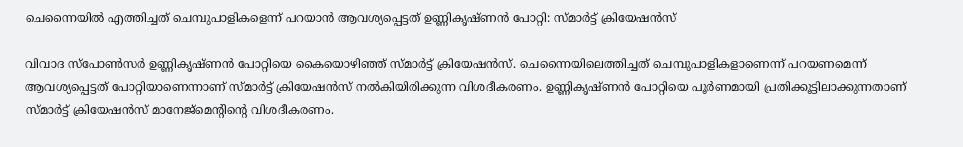ചെന്നൈയിൽ എത്തിച്ചത് ചെമ്പുപാളികളെന്ന് പറയാൻ ആവശ്യപ്പെട്ടത് ഉണ്ണികൃഷ്ണന്‍ പോറ്റി: സ്മാർട്ട് ക്രിയേഷൻസ്

വിവാദ സ്‌പോണ്‍സര്‍ ഉണ്ണികൃഷ്ണന്‍ പോറ്റിയെ കൈയൊഴിഞ്ഞ് സ്മാര്‍ട്ട് ക്രിയേഷന്‍സ്. ചെന്നൈയിലെത്തിച്ചത് ചെമ്പുപാളികളാണെന്ന് പറയണമെന്ന് ആവശ്യപ്പെട്ടത് പോറ്റിയാണെന്നാണ് സ്മാര്‍ട്ട് ക്രിയേഷന്‍സ് നല്‍കിയിരിക്കുന്ന വിശദീകരണം. ഉണ്ണികൃഷ്ണന്‍ പോറ്റിയെ പൂര്‍ണമായി പ്രതിക്കൂട്ടിലാക്കുന്നതാണ് സ്മാര്‍ട്ട് ക്രിയേഷന്‍സ് മാനേജ്‌മെന്റിന്റെ വിശദീകരണം.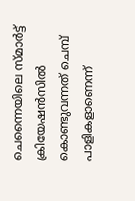ചെന്നൈയിലെ സ്മാര്‍ട്ട് ക്രിയേഷന്‍സില്‍ കൊണ്ടുവന്നത് ചെമ്പ് പാളികളാണെന്ന്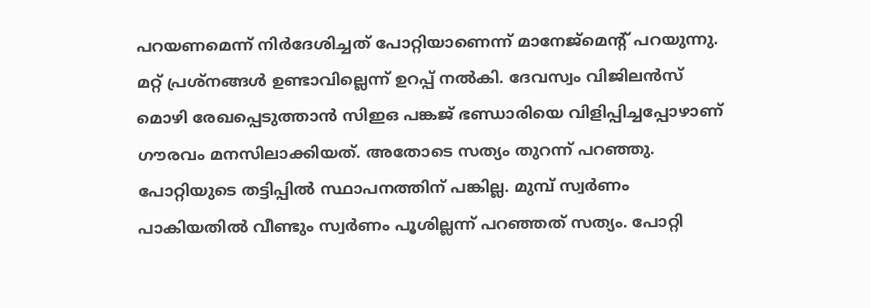പറയണമെന്ന് നിര്‍ദേശിച്ചത് പോറ്റിയാണെന്ന് മാനേജ്‌മെന്റ് പറയുന്നു. മറ്റ് പ്രശ്‌നങ്ങള്‍ ഉണ്ടാവില്ലെന്ന് ഉറപ്പ് നല്‍കി. ദേവസ്വം വിജിലന്‍സ് മൊഴി രേഖപ്പെടുത്താന്‍ സിഇഒ പങ്കജ് ഭണ്ഡാരിയെ വിളിപ്പിച്ചപ്പോഴാണ് ഗൗരവം മനസിലാക്കിയത്. അതോടെ സത്യം തുറന്ന് പറഞ്ഞു. പോറ്റിയുടെ തട്ടിപ്പില്‍ സ്ഥാപനത്തിന് പങ്കില്ല. മുമ്പ് സ്വര്‍ണം പാകിയതില്‍ വീണ്ടും സ്വര്‍ണം പൂശില്ലന്ന് പറഞ്ഞത് സത്യം. പോറ്റി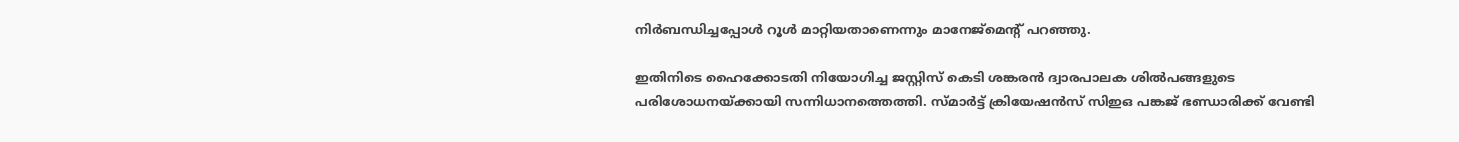നിര്‍ബന്ധിച്ചപ്പോള്‍ റൂള്‍ മാറ്റിയതാണെന്നും മാനേജ്‌മെന്റ് പറഞ്ഞു.

ഇതിനിടെ ഹൈക്കോടതി നിയോഗിച്ച ജസ്റ്റിസ് കെടി ശങ്കരന്‍ ദ്വാരപാലക ശില്‍പങ്ങളുടെ പരിശോധനയ്ക്കായി സന്നിധാനത്തെത്തി. സ്മാര്‍ട്ട് ക്രിയേഷന്‍സ് സിഇഒ പങ്കജ് ഭണ്ഡാരിക്ക് വേണ്ടി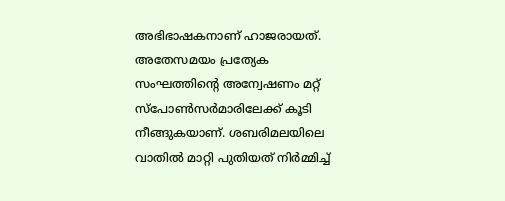അഭിഭാഷകനാണ് ഹാജരായത്. അതേസമയം പ്രത്യേക സംഘത്തിന്റെ അന്വേഷണം മറ്റ് സ്‌പോണ്‍സര്‍മാരിലേക്ക് കൂടി നീങ്ങുകയാണ്. ശബരിമലയിലെ വാതില്‍ മാറ്റി പുതിയത് നിര്‍മ്മിച്ച്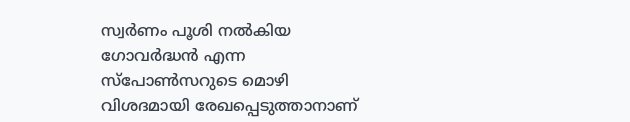സ്വര്‍ണം പൂശി നല്‍കിയ ഗോവര്‍ദ്ധന്‍ എന്ന സ്‌പോണ്‍സറുടെ മൊഴി വിശദമായി രേഖപ്പെടുത്താനാണ്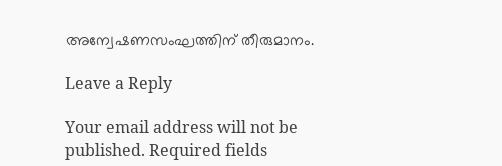അന്വേഷണസംഘത്തിന് തീരുമാനം.

Leave a Reply

Your email address will not be published. Required fields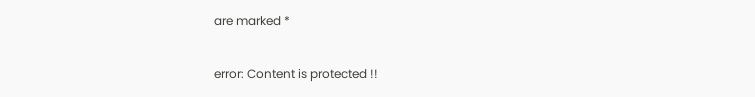are marked *

error: Content is protected !!